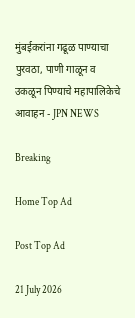मुंबईकरांना गढूळ पाण्याचा पुरवठा, पाणी गाळून व उकळून पिण्याचे महापालिकेचे आवाहन - JPN NEWS

Breaking

Home Top Ad

Post Top Ad

21 July 2026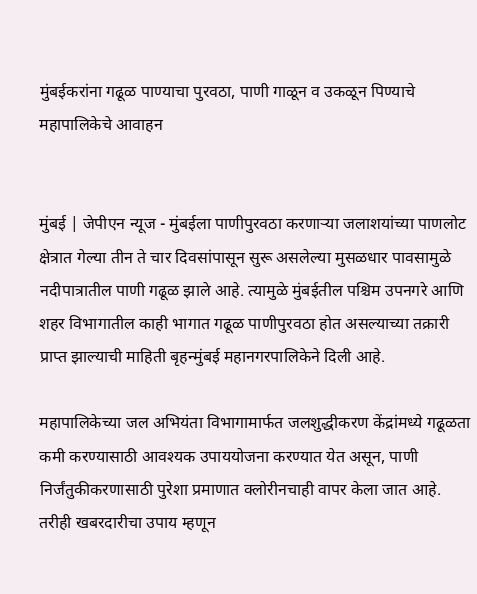मुंबईकरांना गढूळ पाण्याचा पुरवठा, पाणी गाळून व उकळून पिण्याचे महापालिकेचे आवाहन


मुंबई | जेपीएन न्यूज - मुंबईला पाणीपुरवठा करणाऱ्या जलाशयांच्या पाणलोट क्षेत्रात गेल्या तीन ते चार दिवसांपासून सुरू असलेल्या मुसळधार पावसामुळे नदीपात्रातील पाणी गढूळ झाले आहे. त्यामुळे मुंबईतील पश्चिम उपनगरे आणि शहर विभागातील काही भागात गढूळ पाणीपुरवठा होत असल्याच्या तक्रारी प्राप्त झाल्याची माहिती बृहन्मुंबई महानगरपालिकेने दिली आहे.

महापालिकेच्या जल अभियंता विभागामार्फत जलशुद्धीकरण केंद्रांमध्ये गढूळता कमी करण्यासाठी आवश्यक उपाययोजना करण्यात येत असून, पाणी निर्जंतुकीकरणासाठी पुरेशा प्रमाणात क्लोरीनचाही वापर केला जात आहे. तरीही खबरदारीचा उपाय म्हणून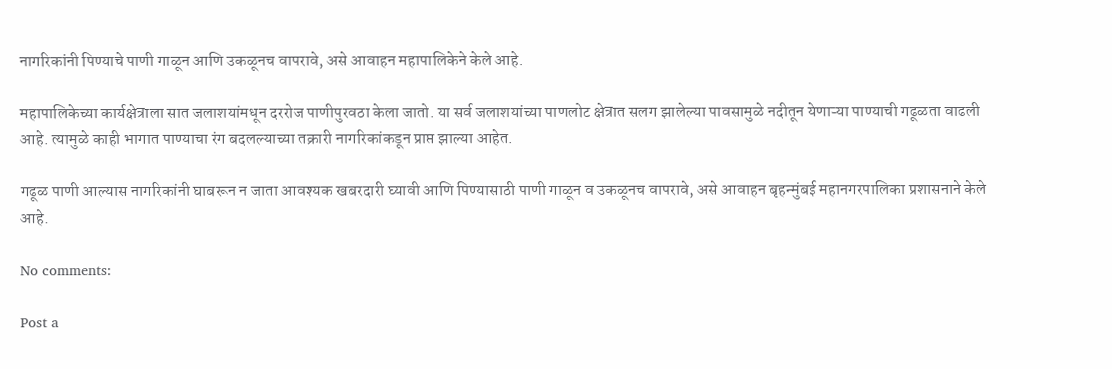नागरिकांनी पिण्याचे पाणी गाळून आणि उकळूनच वापरावे, असे आवाहन महापालिकेने केले आहे.

महापालिकेच्या कार्यक्षेत्राला सात जलाशयांमधून दररोज पाणीपुरवठा केला जातो. या सर्व जलाशयांच्या पाणलोट क्षेत्रात सलग झालेल्या पावसामुळे नदीतून येणाऱ्या पाण्याची गढूळता वाढली आहे. त्यामुळे काही भागात पाण्याचा रंग बदलल्याच्या तक्रारी नागरिकांकडून प्राप्त झाल्या आहेत.

गढूळ पाणी आल्यास नागरिकांनी घाबरून न जाता आवश्यक खबरदारी घ्यावी आणि पिण्यासाठी पाणी गाळून व उकळूनच वापरावे, असे आवाहन बृहन्मुंबई महानगरपालिका प्रशासनाने केले आहे.

No comments:

Post a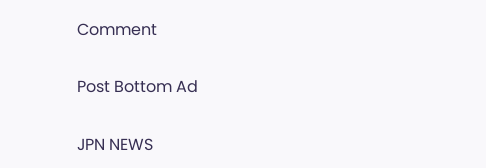Comment

Post Bottom Ad

JPN NEWS